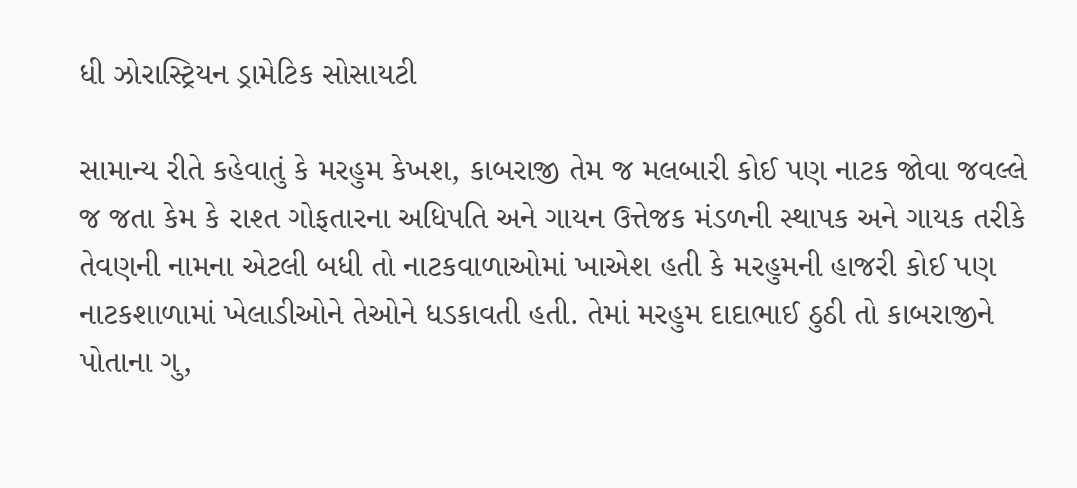ધી ઝોરાસ્ટ્રિયન ડ્રામેટિક સોસાયટી

સામાન્ય રીતે કહેવાતું કે મરહુમ કેખશ‚ કાબરાજી તેમ જ મલબારી કોઈ પણ નાટક જોવા જવલ્લે જ જતા કેમ કે રાશ્ત ગોફતારના અધિપતિ અને ગાયન ઉત્તેજક મંડળની સ્થાપક અને ગાયક તરીકે તેવણની નામના એટલી બધી તો નાટકવાળાઓમાં ખાએશ હતી કે મરહુમની હાજરી કોઈ પણ નાટકશાળામાં ખેલાડીઓને તેઓને ધડકાવતી હતી. તેમાં મરહુમ દાદાભાઈ ઠુઠી તો કાબરાજીને પોતાના ગુ‚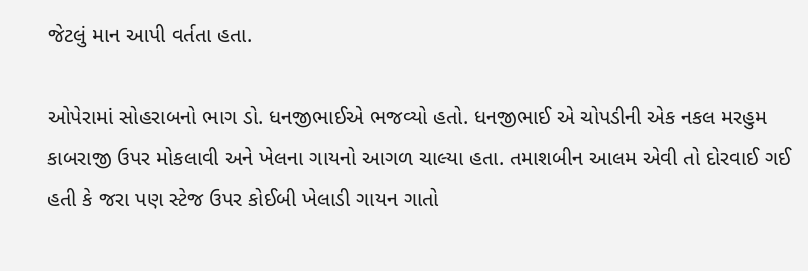જેટલું માન આપી વર્તતા હતા.

ઓપેરામાં સોહરાબનો ભાગ ડો. ધનજીભાઈએ ભજવ્યો હતો. ધનજીભાઈ એ ચોપડીની એક નકલ મરહુમ કાબરાજી ઉપર મોકલાવી અને ખેલના ગાયનો આગળ ચાલ્યા હતા. તમાશબીન આલમ એવી તો દોરવાઈ ગઈ હતી કે જરા પણ સ્ટેજ ઉપર કોઈબી ખેલાડી ગાયન ગાતો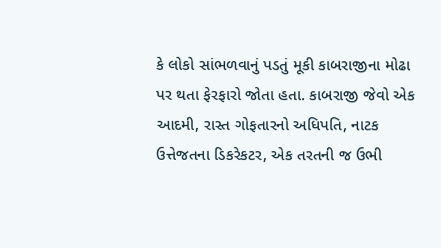કે લોકો સાંભળવાનું પડતું મૂકી કાબરાજીના મોઢા પર થતા ફેરફારો જોતા હતા. કાબરાજી જેવો એક આદમી, રાસ્ત ગોફતારનો અધિપતિ, નાટક ઉત્તેજતના ડિકરેકટર, એક તરતની જ ઉભી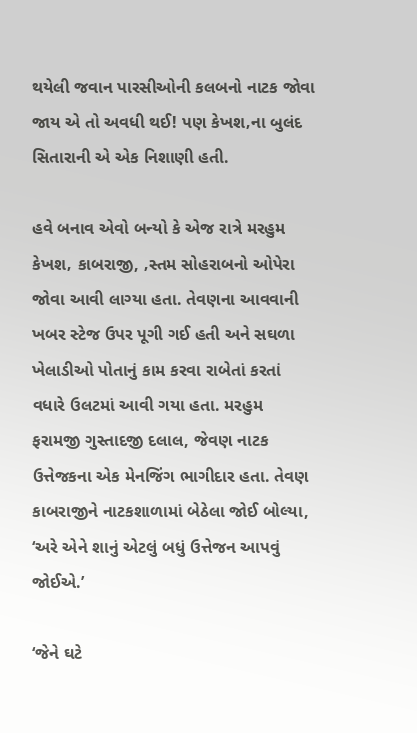થયેલી જવાન પારસીઓની કલબનો નાટક જોવા જાય એ તો અવધી થઈ! પણ કેખશ‚ના બુલંદ સિતારાની એ એક નિશાણી હતી.

હવે બનાવ એવો બન્યો કે એજ રાત્રે મરહુમ કેખશ‚ કાબરાજી, ‚સ્તમ સોહરાબનો ઓપેરા જોવા આવી લાગ્યા હતા. તેવણના આવવાની ખબર સ્ટેજ ઉપર પૂગી ગઈ હતી અને સઘળા ખેલાડીઓ પોતાનું કામ કરવા રાબેતાં કરતાં વધારે ઉલટમાં આવી ગયા હતા. મરહુમ ફરામજી ગુસ્તાદજી દલાલ, જેવણ નાટક ઉત્તેજકના એક મેનજિંગ ભાગીદાર હતા. તેવણ કાબરાજીને નાટકશાળામાં બેઠેલા જોઈ બોલ્યા, ‘અરે એને શાનું એટલું બધું ઉત્તેજન આપવું જોઈએ.’

‘જેને ઘટે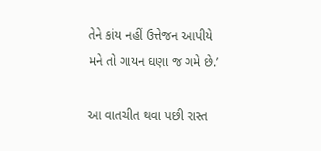તેને કાંય નહીં ઉત્તેજન આપીયે મને તો ગાયન ઘણા જ ગમે છે.’

આ વાતચીત થવા પછી રાસ્ત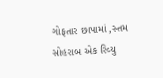ગોફતાર છાપામાં ‚સ્તમ સોહરાબ એક રિવ્યુ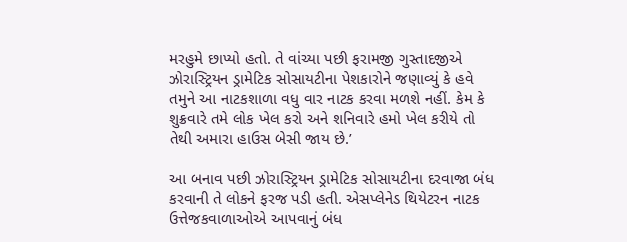મરહુમે છાપ્યો હતો. તે વાંચ્યા પછી ફરામજી ગુસ્તાદજીએ ઝોરાસ્ટ્રિયન ડ્રામેટિક સોસાયટીના પેશકારોને જણાવ્યું કે હવે તમુને આ નાટકશાળા વધુ વાર નાટક કરવા મળશે નહીં. કેમ કે શુક્રવારે તમે લોક ખેલ કરો અને શનિવારે હમો ખેલ કરીયે તો તેથી અમારા હાઉસ બેસી જાય છે.’

આ બનાવ પછી ઝોરાસ્ટ્રિયન ડ્રામેટિક સોસાયટીના દરવાજા બંધ કરવાની તે લોકને ફરજ પડી હતી. એસપ્લેનેડ થિયેટરન નાટક ઉત્તેજકવાળાઓએ આપવાનું બંધ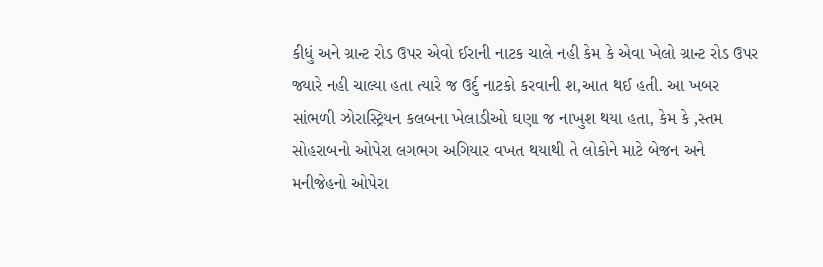કીધું અને ગ્રાન્ટ રોડ ઉપર એવો ઈરાની નાટક ચાલે નહી કેમ કે એવા ખેલો ગ્રાન્ટ રોડ ઉપર જ્યારે નહી ચાલ્યા હતા ત્યારે જ ઉર્દુ નાટકો કરવાની શ‚આત થઈ હતી. આ ખબર સાંભળી ઝોરાસ્ટ્રિયન કલબના ખેલાડીઓ ઘણા જ નાખુશ થયા હતા, કેમ કે ‚સ્તમ સોહરાબનો ઓપેરા લગભગ અગિયાર વખત થયાથી તે લોકોને માટે બેજન અને મનીજેહનો ઓપેરા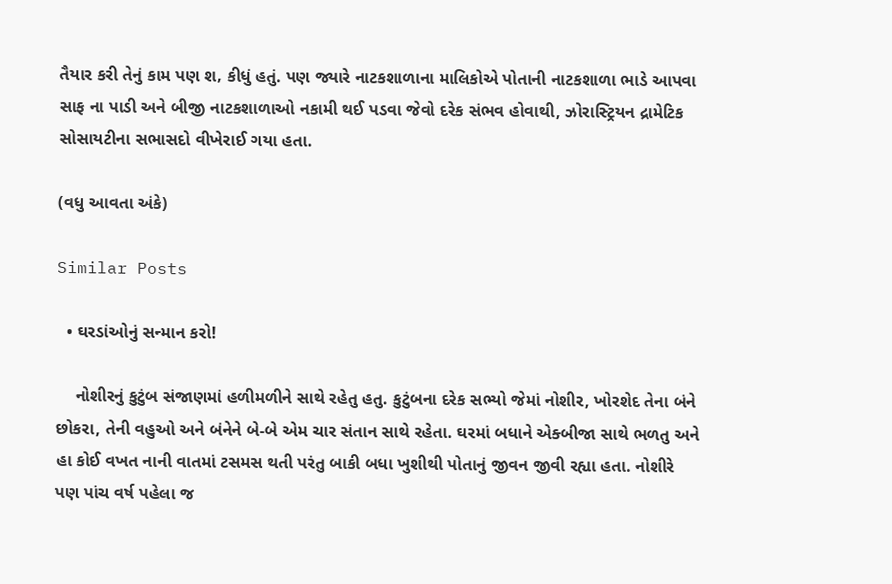તૈયાર કરી તેનું કામ પણ શ‚ કીધું હતું. પણ જ્યારે નાટકશાળાના માલિકોએ પોતાની નાટકશાળા ભાડે આપવા સાફ ના પાડી અને બીજી નાટકશાળાઓ નકામી થઈ પડવા જેવો દરેક સંભવ હોવાથી, ઝોરાસ્ટ્રિયન દ્રામેટિક સોસાયટીના સભાસદો વીખેરાઈ ગયા હતા.

(વધુ આવતા અંકે)

Similar Posts

  • ઘરડાંઓનું સન્માન કરો!

    નોશીરનું કુટુંબ સંજાણમાં હળીમળીને સાથે રહેતુ હતુ. કુટુંબના દરેક સભ્યો જેમાં નોશીર, ખોરશેદ તેના બંને છોકરા, તેની વહુઓ અને બંનેને બે-બે એમ ચાર સંતાન સાથે રહેતા. ઘરમાં બધાને એક્બીજા સાથે ભળતુ અને હા કોઈ વખત નાની વાતમાં ટસમસ થતી પરંતુ બાકી બધા ખુશીથી પોતાનું જીવન જીવી રહ્યા હતા. નોશીરે પણ પાંચ વર્ષ પહેલા જ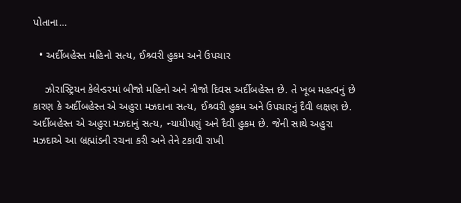પોતાના…

  • અર્દીબહેસ્ત મહિનો સત્ય, ઈશ્ર્વરી હુકમ અને ઉપચાર

    ઝોરાસ્ટ્રિયન કેલેન્ડરમાં બીજો મહિનો અને ત્રીજો દિવસ અર્દીબહેસ્ત છે. તે ખૂબ મહત્વનું છે કારણ કે અર્દીબહેસ્ત એ અહુરા મઝદાના સત્ય, ઈશ્ર્વરી હુકમ અને ઉપચારનું દૈવી લક્ષણ છે. અર્દીબહેસ્ત એ અહુરા મઝદાનું સત્ય, ન્યાયીપણું અને દૈવી હુકમ છે. જેની સાથે અહુરા મઝદાએ આ બ્રહ્માંડની રચના કરી અને તેને ટકાવી રાખી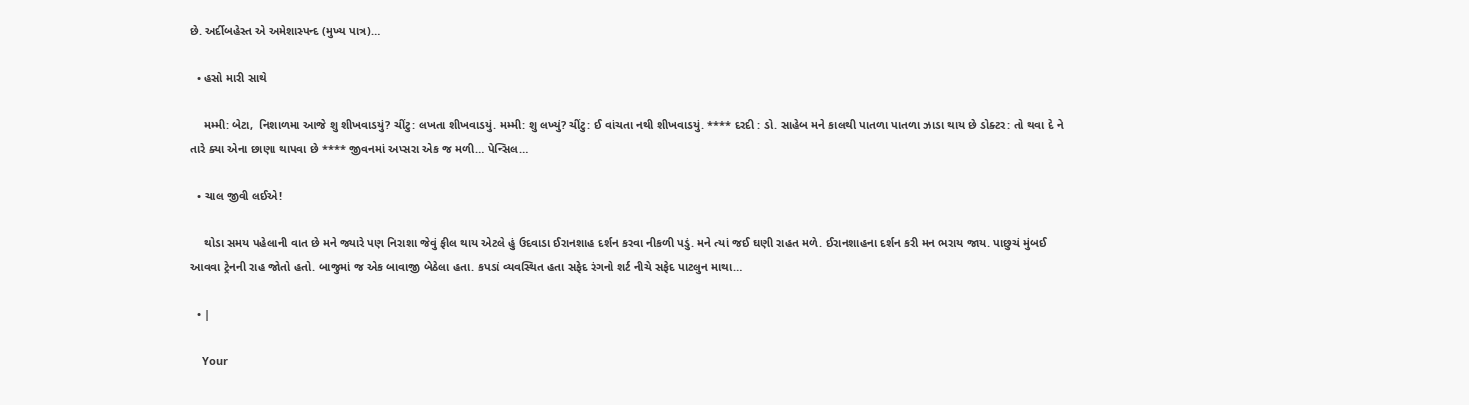છે. અર્દીબહેસ્ત એ અમેશાસ્પન્દ (મુખ્ય પાત્ર)…

  • હસો મારી સાથે

    મમ્મી: બેટા,  નિશાળમા આજે શુ શીખવાડયું? ચીંટુ: લખતા શીખવાડયું. મમ્મી: શુ લખ્યું? ચીંટુ: ઈ વાંચતા નથી શીખવાડયું. **** દરદી : ડો. સાહેબ મને કાલથી પાતળા પાતળા ઝાડા થાય છે ડોક્ટર: તો થવા દે ને તારે ક્યા એના છાણા થાપવા છે **** જીવનમાં અપ્સરા એક જ મળી… પેન્સિલ…

  • ચાલ જીવી લઈએ!

    થોડા સમય પહેલાની વાત છે મને જ્યારે પણ નિરાશા જેવું ફીલ થાય એટલે હું ઉદવાડા ઈરાનશાહ દર્શન કરવા નીકળી પડું. મને ત્યાં જઈ ઘણી રાહત મળે. ઈરાનશાહના દર્શન કરી મન ભરાય જાય. પાછુચં મુંબઈ આવવા ટ્રેનની રાહ જોતો હતો. બાજુમાં જ એક બાવાજી બેઠેલા હતા. કપડાં વ્યવસ્થિત હતા સફેદ રંગનો શર્ટ નીચે સફેદ પાટલુન માથા…

  • |

    Your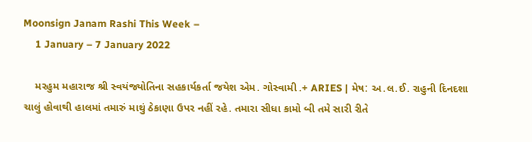Moonsign Janam Rashi This Week –
    1 January – 7 January 2022

    મરહુમ મહારાજ શ્રી સ્વયંજ્યોતિના સહકાર્યકર્તા જયેશ એમ. ગોસ્વામી .+ ARIES | મેષ: અ.લ.ઈ. રાહુની દિનદશા ચાલું હોવાથી હાલમાં તમારું માથું ઠેકાણા ઉપર નહીં રહે. તમારા સીધા કામો બી તમે સારી રીતે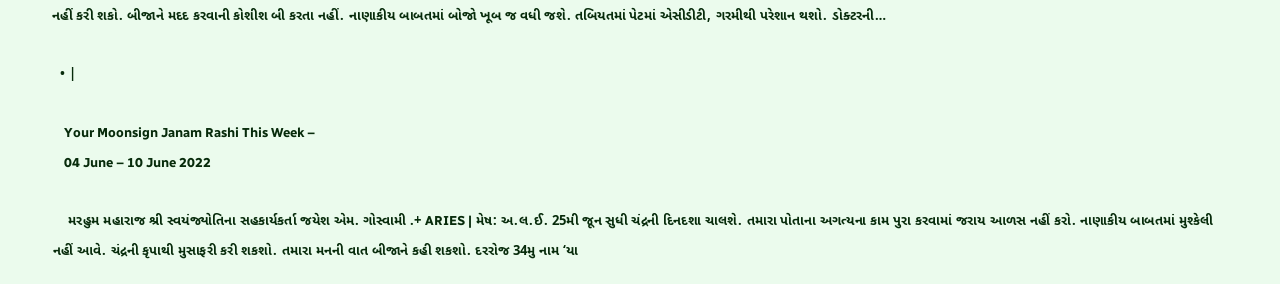નહીં કરી શકો. બીજાને મદદ કરવાની કોશીશ બી કરતા નહીં. નાણાકીય બાબતમાં બોજો ખૂબ જ વધી જશે. તબિયતમાં પેટમાં એસીડીટી, ગરમીથી પરેશાન થશો. ડોક્ટરની…

  • |

    Your Moonsign Janam Rashi This Week –
    04 June – 10 June 2022

    મરહુમ મહારાજ શ્રી સ્વયંજ્યોતિના સહકાર્યકર્તા જયેશ એમ. ગોસ્વામી .+ ARIES | મેષ: અ.લ.ઈ. 25મી જૂન સુધી ચંદ્રની દિનદશા ચાલશે. તમારા પોતાના અગત્યના કામ પુરા કરવામાં જરાય આળસ નહીં કરો. નાણાકીય બાબતમાં મુશ્કેલી નહીં આવે. ચંદ્રની કૃપાથી મુસાફરી કરી શકશો. તમારા મનની વાત બીજાને કહી શકશો. દરરોજ 34મુ નામ ‘યા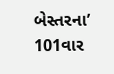બેસ્તરના’ 101વાર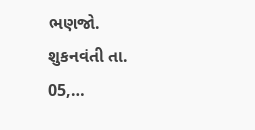ભણજો. શુકનવંતી તા. 05,…